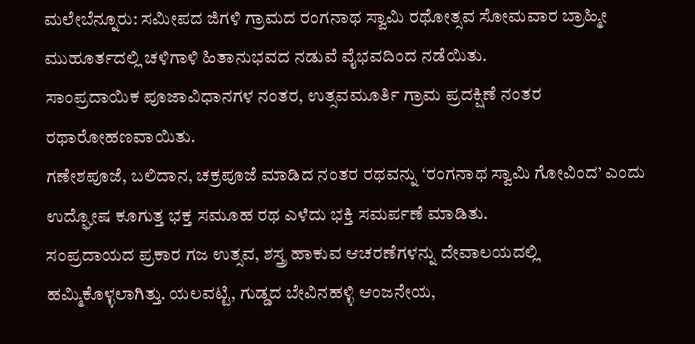ಮಲೇಬೆನ್ನೂರು: ಸಮೀಪದ ಜಿಗಳಿ ಗ್ರಾಮದ ರಂಗನಾಥ ಸ್ವಾಮಿ ರಥೋತ್ಸವ ಸೋಮವಾರ ಬ್ರಾಹ್ಮೀ ಮುಹೂರ್ತದಲ್ಲಿ ಚಳಿಗಾಳಿ ಹಿತಾನುಭವದ ನಡುವೆ ವೈಭವದಿಂದ ನಡೆಯಿತು.
ಸಾಂಪ್ರದಾಯಿಕ ಪೂಜಾವಿಧಾನಗಳ ನಂತರ, ಉತ್ಸವಮೂರ್ತಿ ಗ್ರಾಮ ಪ್ರದಕ್ಷಿಣೆ ನಂತರ ರಥಾರೋಹಣವಾಯಿತು.
ಗಣೇಶಪೂಜೆ, ಬಲಿದಾನ, ಚಕ್ರಪೂಜೆ ಮಾಡಿದ ನಂತರ ರಥವನ್ನು ‘ರಂಗನಾಥ ಸ್ವಾಮಿ ಗೋವಿಂದ’ ಎಂದು ಉದ್ಘೋಷ ಕೂಗುತ್ತ ಭಕ್ತ ಸಮೂಹ ರಥ ಎಳೆದು ಭಕ್ತಿ ಸಮರ್ಪಣೆ ಮಾಡಿತು.
ಸಂಪ್ರದಾಯದ ಪ್ರಕಾರ ಗಜ ಉತ್ಸವ, ಶಸ್ತ್ರ ಹಾಕುವ ಆಚರಣೆಗಳನ್ನು ದೇವಾಲಯದಲ್ಲಿ ಹಮ್ಮಿಕೊಳ್ಳಲಾಗಿತ್ತು. ಯಲವಟ್ಟಿ, ಗುಡ್ಡದ ಬೇವಿನಹಳ್ಳಿ ಆಂಜನೇಯ,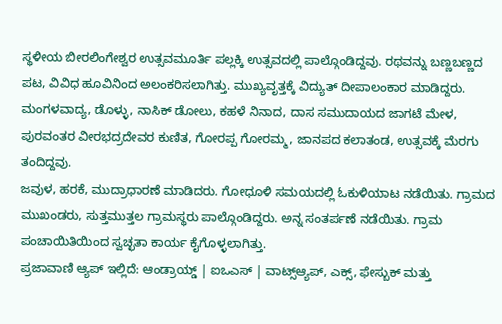ಸ್ಥಳೀಯ ಬೀರಲಿಂಗೇಶ್ವರ ಉತ್ಸವಮೂರ್ತಿ ಪಲ್ಲಕ್ಕಿ ಉತ್ಸವದಲ್ಲಿ ಪಾಲ್ಗೊಂಡಿದ್ದವು. ರಥವನ್ನು ಬಣ್ಣಬಣ್ಣದ ಪಟ, ವಿವಿಧ ಹೂವಿನಿಂದ ಅಲಂಕರಿಸಲಾಗಿತ್ತು. ಮುಖ್ಯವೃತ್ತಕ್ಕೆ ವಿದ್ಯುತ್ ದೀಪಾಲಂಕಾರ ಮಾಡಿದ್ದರು.
ಮಂಗಳವಾದ್ಯ, ಡೊಳ್ಳು, ನಾಸಿಕ್ ಡೋಲು, ಕಹಳೆ ನಿನಾದ, ದಾಸ ಸಮುದಾಯದ ಜಾಗಟೆ ಮೇಳ, ಪುರವಂತರ ವೀರಭದ್ರದೇವರ ಕುಣಿತ, ಗೋರಪ್ಪ ಗೋರಮ್ಮ, ಜಾನಪದ ಕಲಾತಂಡ, ಉತ್ಸವಕ್ಕೆ ಮೆರಗು ತಂದಿದ್ದವು.
ಜವುಳ, ಹರಕೆ, ಮುದ್ರಾಧಾರಣೆ ಮಾಡಿದರು. ಗೋಧೂಳಿ ಸಮಯದಲ್ಲಿ ಓಕುಳಿಯಾಟ ನಡೆಯಿತು. ಗ್ರಾಮದ ಮುಖಂಡರು, ಸುತ್ತಮುತ್ತಲ ಗ್ರಾಮಸ್ಥರು ಪಾಲ್ಗೊಂಡಿದ್ದರು. ಅನ್ನ ಸಂತರ್ಪಣೆ ನಡೆಯಿತು. ಗ್ರಾಮ ಪಂಚಾಯಿತಿಯಿಂದ ಸ್ವಚ್ಛತಾ ಕಾರ್ಯ ಕೈಗೊಳ್ಳಲಾಗಿತ್ತು.
ಪ್ರಜಾವಾಣಿ ಆ್ಯಪ್ ಇಲ್ಲಿದೆ: ಆಂಡ್ರಾಯ್ಡ್ | ಐಒಎಸ್ | ವಾಟ್ಸ್ಆ್ಯಪ್, ಎಕ್ಸ್, ಫೇಸ್ಬುಕ್ ಮತ್ತು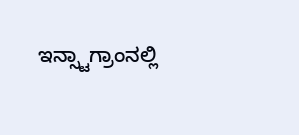ಇನ್ಸ್ಟಾಗ್ರಾಂನಲ್ಲಿ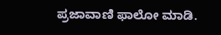ಪ್ರಜಾವಾಣಿ ಫಾಲೋ ಮಾಡಿ.